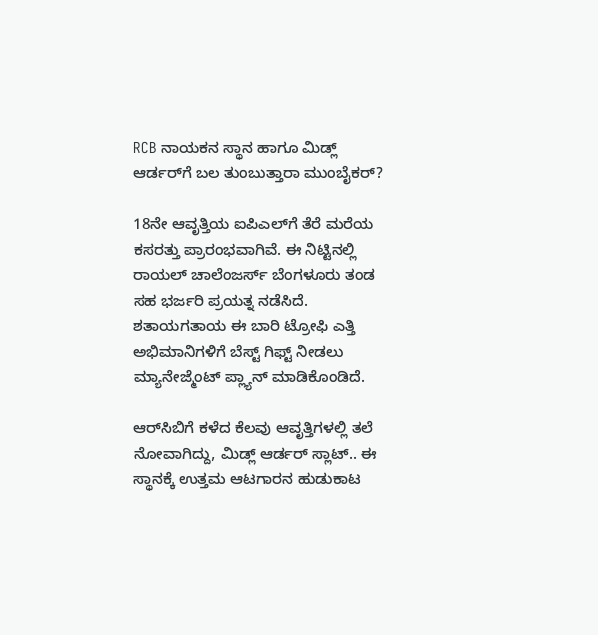RCB ನಾಯಕನ ಸ್ಥಾನ ಹಾಗೂ ಮಿಡ್ಲ್‌ ಆರ್ಡರ್‌ಗೆ ಬಲ ತುಂಬುತ್ತಾರಾ ಮುಂಬೈಕರ್‌?

18ನೇ ಆವೃತ್ತಿಯ ಐಪಿಎಲ್‌ಗೆ ತೆರೆ ಮರೆಯ ಕಸರತ್ತು ಪ್ರಾರಂಭವಾಗಿವೆ. ಈ ನಿಟ್ಟಿನಲ್ಲಿ ರಾಯಲ್‌ ಚಾಲೆಂಜರ್ಸ್‌ ಬೆಂಗಳೂರು ತಂಡ ಸಹ ಭರ್ಜರಿ ಪ್ರಯತ್ನ ನಡೆಸಿದೆ. ಶತಾಯಗತಾಯ ಈ ಬಾರಿ ಟ್ರೋಫಿ ಎತ್ತಿ ಅಭಿಮಾನಿಗಳಿಗೆ ಬೆಸ್ಟ್‌ ಗಿಫ್ಟ್ ನೀಡಲು ಮ್ಯಾನೇಜ್ಮೆಂಟ್‌ ಪ್ಲ್ಯಾನ್ ಮಾಡಿಕೊಂಡಿದೆ.

ಆರ್‌ಸಿಬಿಗೆ ಕಳೆದ ಕೆಲವು ಆವೃತ್ತಿಗಳಲ್ಲಿ ತಲೆ ನೋವಾಗಿದ್ದು, ಮಿಡ್ಲ್ ಆರ್ಡರ್‌ ಸ್ಲಾಟ್‌.. ಈ ಸ್ಥಾನಕ್ಕೆ ಉತ್ತಮ ಆಟಗಾರನ ಹುಡುಕಾಟ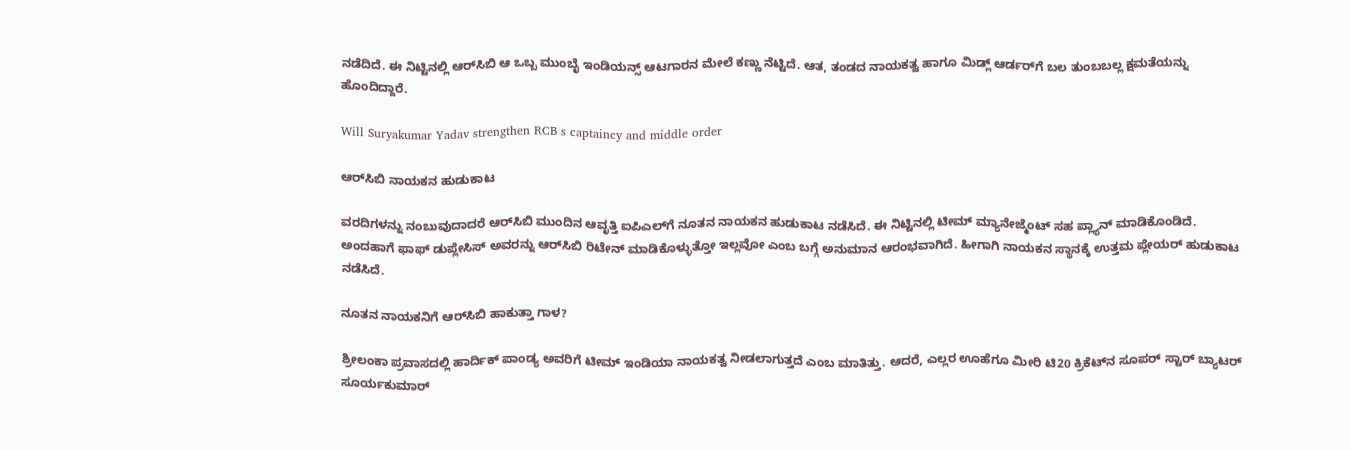ನಡೆದಿದೆ. ಈ ನಿಟ್ಟಿನಲ್ಲಿ ಆರ್‌ಸಿಬಿ ಆ ಒಬ್ಬ ಮುಂಬೈ ಇಂಡಿಯನ್ಸ್‌ ಆಟಗಾರನ ಮೇಲೆ ಕಣ್ಣು ನೆಟ್ಟಿದೆ. ಆತ, ತಂಡದ ನಾಯಕತ್ವ ಹಾಗೂ ಮಿಡ್ಲ್‌ ಆರ್ಡರ್‌ಗೆ ಬಲ ತುಂಬಬಲ್ಲ ಕ್ಷಮತೆಯನ್ನು ಹೊಂದಿದ್ದಾರೆ.

Will Suryakumar Yadav strengthen RCB s captaincy and middle order

ಆರ್‌ಸಿಬಿ ನಾಯಕನ ಹುಡುಕಾಟ

ವರದಿಗಳನ್ನು ನಂಬುವುದಾದರೆ ಆರ್‌ಸಿಬಿ ಮುಂದಿನ ಆವೃತ್ತಿ ಐಪಿಎಲ್‌ಗೆ ನೂತನ ನಾಯಕನ ಹುಡುಕಾಟ ನಡೆಸಿದೆ. ಈ ನಿಟ್ಟಿನಲ್ಲಿ ಟೀಮ್ ಮ್ಯಾನೇಜ್ಮೆಂಟ್‌ ಸಹ ಪ್ಲ್ಯಾನ್ ಮಾಡಿಕೊಂಡಿದೆ. ಅಂದಹಾಗೆ ಫಾಫ್‌ ಡುಪ್ಲೇಸಿಸ್‌ ಅವರನ್ನು ಆರ್‌ಸಿಬಿ ರಿಟೇನ್‌ ಮಾಡಿಕೊಳ್ಳುತ್ತೋ ಇಲ್ಲವೋ ಎಂಬ ಬಗ್ಗೆ ಅನುಮಾನ ಆರಂಭವಾಗಿದೆ. ಹೀಗಾಗಿ ನಾಯಕನ ಸ್ಥಾನಕ್ಕೆ ಉತ್ತಮ ಪ್ಲೇಯರ್‌ ಹುಡುಕಾಟ ನಡೆಸಿದೆ.

ನೂತನ ನಾಯಕನಿಗೆ ಆರ್‌ಸಿಬಿ ಹಾಕುತ್ತಾ ಗಾಳ?

ಶ್ರೀಲಂಕಾ ಪ್ರವಾಸದಲ್ಲಿ ಹಾರ್ದಿಕ್ ಪಾಂಡ್ಯ ಅವರಿಗೆ ಟೀಮ್ ಇಂಡಿಯಾ ನಾಯಕತ್ವ ನೀಡಲಾಗುತ್ತದೆ ಎಂಬ ಮಾತಿತ್ತು. ಆದರೆ, ಎಲ್ಲರ ಊಹೆಗೂ ಮೀರಿ ಟಿ20 ಕ್ರಿಕೆಟ್‌ನ ಸೂಪರ್‌ ಸ್ಟಾರ್‌ ಬ್ಯಾಟರ್‌ ಸೂರ್ಯಕುಮಾರ್‌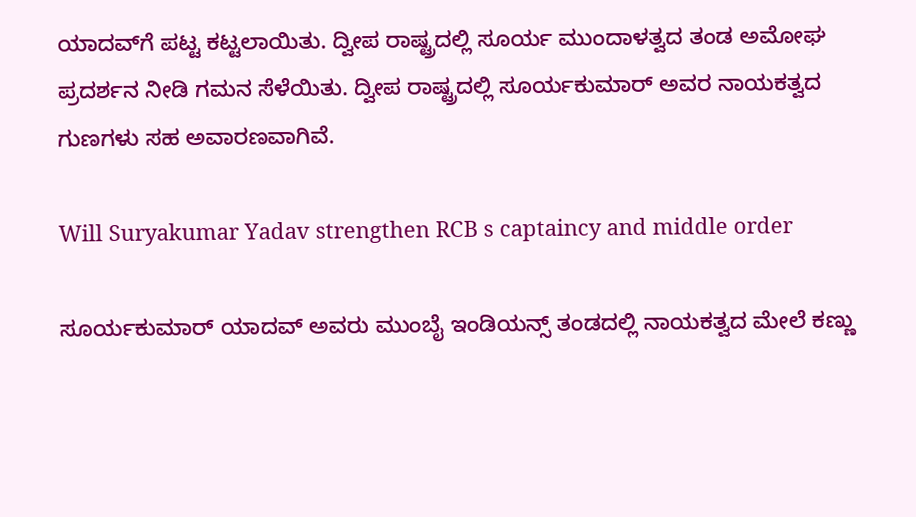ಯಾದವ್‌ಗೆ ಪಟ್ಟ ಕಟ್ಟಲಾಯಿತು. ದ್ವೀಪ ರಾಷ್ಟ್ರದಲ್ಲಿ ಸೂರ್ಯ ಮುಂದಾಳತ್ವದ ತಂಡ ಅಮೋಘ ಪ್ರದರ್ಶನ ನೀಡಿ ಗಮನ ಸೆಳೆಯಿತು. ದ್ವೀಪ ರಾಷ್ಟ್ರದಲ್ಲಿ ಸೂರ್ಯಕುಮಾರ್‌ ಅವರ ನಾಯಕತ್ವದ ಗುಣಗಳು ಸಹ ಅವಾರಣವಾಗಿವೆ.

Will Suryakumar Yadav strengthen RCB s captaincy and middle order

ಸೂರ್ಯಕುಮಾರ್‌ ಯಾದವ್ ಅವರು ಮುಂಬೈ ಇಂಡಿಯನ್ಸ್‌ ತಂಡದಲ್ಲಿ ನಾಯಕತ್ವದ ಮೇಲೆ ಕಣ್ಣು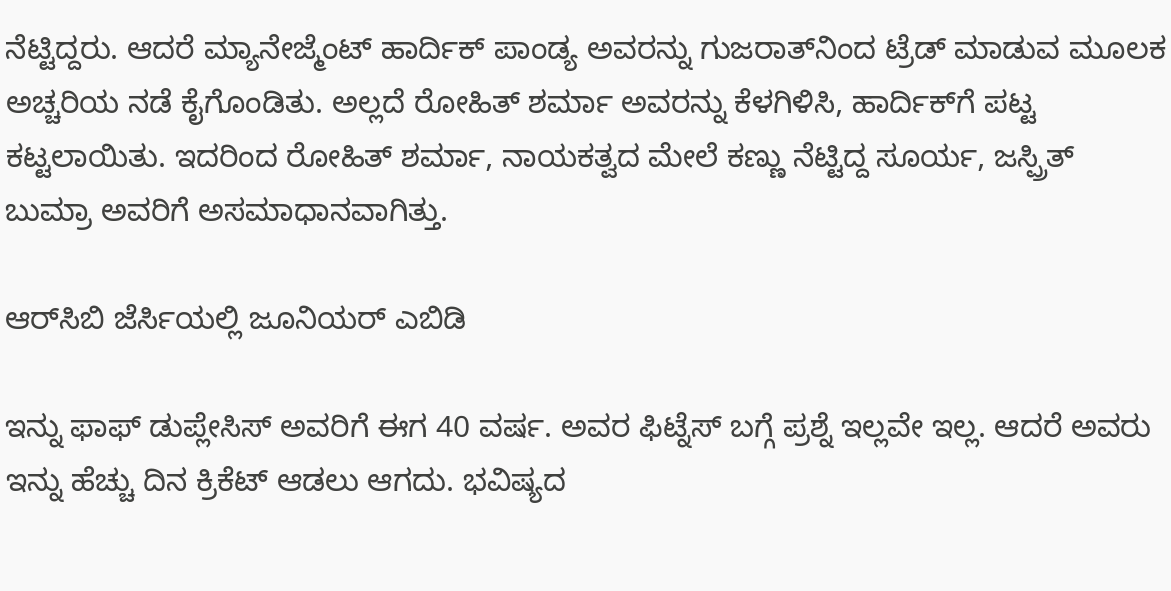ನೆಟ್ಟಿದ್ದರು. ಆದರೆ ಮ್ಯಾನೇಜ್ಮೆಂಟ್‌ ಹಾರ್ದಿಕ್ ಪಾಂಡ್ಯ ಅವರನ್ನು ಗುಜರಾತ್‌ನಿಂದ ಟ್ರೆಡ್‌ ಮಾಡುವ ಮೂಲಕ ಅಚ್ಚರಿಯ ನಡೆ ಕೈಗೊಂಡಿತು. ಅಲ್ಲದೆ ರೋಹಿತ್ ಶರ್ಮಾ ಅವರನ್ನು ಕೆಳಗಿಳಿಸಿ, ಹಾರ್ದಿಕ್‌ಗೆ ಪಟ್ಟ ಕಟ್ಟಲಾಯಿತು. ಇದರಿಂದ ರೋಹಿತ್‌ ಶರ್ಮಾ, ನಾಯಕತ್ವದ ಮೇಲೆ ಕಣ್ಣು ನೆಟ್ಟಿದ್ದ ಸೂರ್ಯ, ಜಸ್ಪ್ರಿತ್‌ ಬುಮ್ರಾ ಅವರಿಗೆ ಅಸಮಾಧಾನವಾಗಿತ್ತು.

ಆರ್‌ಸಿಬಿ ಜೆರ್ಸಿಯಲ್ಲಿ ಜೂನಿಯರ್ ಎಬಿಡಿ

ಇನ್ನು ಫಾಫ್‌ ಡುಪ್ಲೇಸಿಸ್‌ ಅವರಿಗೆ ಈಗ 40 ವರ್ಷ. ಅವರ ಫಿಟ್ನೆಸ್‌ ಬಗ್ಗೆ ಪ್ರಶ್ನೆ ಇಲ್ಲವೇ ಇಲ್ಲ. ಆದರೆ ಅವರು ಇನ್ನು ಹೆಚ್ಚು ದಿನ ಕ್ರಿಕೆಟ್ ಆಡಲು ಆಗದು. ಭವಿಷ್ಯದ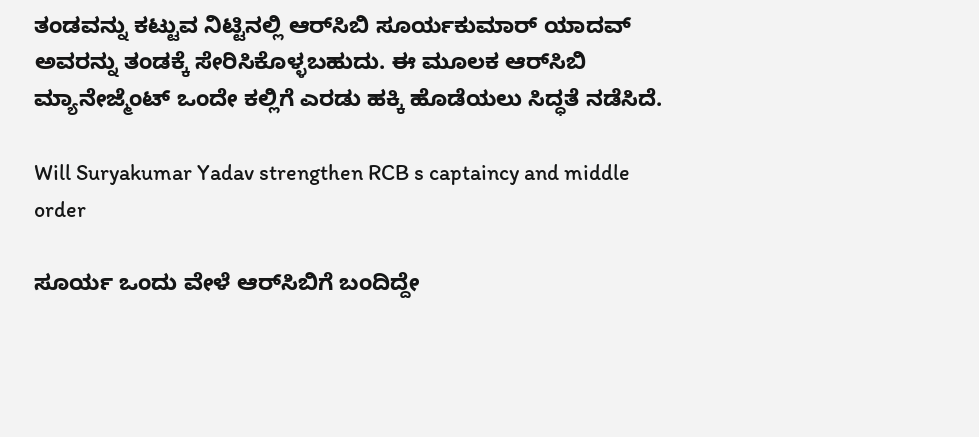ತಂಡವನ್ನು ಕಟ್ಟುವ ನಿಟ್ಟಿನಲ್ಲಿ ಆರ್‌ಸಿಬಿ ಸೂರ್ಯಕುಮಾರ್‌ ಯಾದವ್‌ ಅವರನ್ನು ತಂಡಕ್ಕೆ ಸೇರಿಸಿಕೊಳ್ಳಬಹುದು. ಈ ಮೂಲಕ ಆರ್‌ಸಿಬಿ ಮ್ಯಾನೇಜ್ಮೆಂಟ್‌ ಒಂದೇ ಕಲ್ಲಿಗೆ ಎರಡು ಹಕ್ಕಿ ಹೊಡೆಯಲು ಸಿದ್ಧತೆ ನಡೆಸಿದೆ.

Will Suryakumar Yadav strengthen RCB s captaincy and middle order

ಸೂರ್ಯ ಒಂದು ವೇಳೆ ಆರ್‌ಸಿಬಿಗೆ ಬಂದಿದ್ದೇ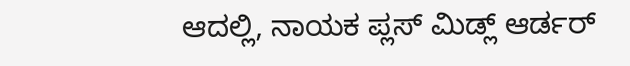ಆದಲ್ಲಿ, ನಾಯಕ ಪ್ಲಸ್‌ ಮಿಡ್ಲ್‌ ಆರ್ಡರ್‌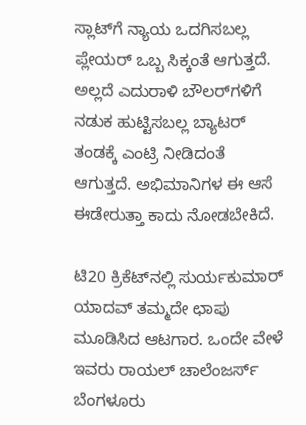ಸ್ಲಾಟ್‌ಗೆ ನ್ಯಾಯ ಒದಗಿಸಬಲ್ಲ ಪ್ಲೇಯರ್‌ ಒಬ್ಬ ಸಿಕ್ಕಂತೆ ಆಗುತ್ತದೆ. ಅಲ್ಲದೆ ಎದುರಾಳಿ ಬೌಲರ್‌ಗಳಿಗೆ ನಡುಕ ಹುಟ್ಟಿಸಬಲ್ಲ ಬ್ಯಾಟರ್‌ ತಂಡಕ್ಕೆ ಎಂಟ್ರಿ ನೀಡಿದಂತೆ ಆಗುತ್ತದೆ. ಅಭಿಮಾನಿಗಳ ಈ ಆಸೆ ಈಡೇರುತ್ತಾ ಕಾದು ನೋಡಬೇಕಿದೆ.

ಟಿ20 ಕ್ರಿಕೆಟ್‌ನಲ್ಲಿ ಸುರ್ಯಕುಮಾರ್‌ ಯಾದವ್‌ ತಮ್ಮದೇ ಛಾಪು ಮೂಡಿಸಿದ ಆಟಗಾರ. ಒಂದೇ ವೇಳೆ ಇವರು ರಾಯಲ್‌ ಚಾಲೆಂಜರ್ಸ್‌ ಬೆಂಗಳೂರು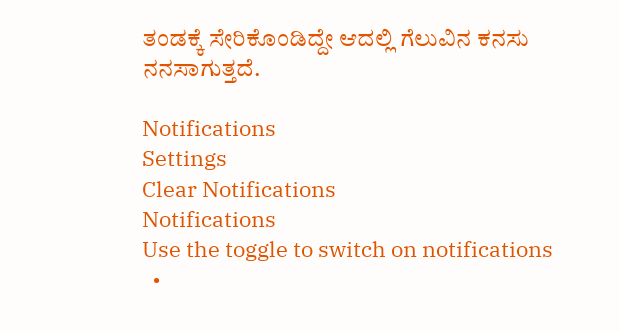ತಂಡಕ್ಕೆ ಸೇರಿಕೊಂಡಿದ್ದೇ ಆದಲ್ಲಿ ಗೆಲುವಿನ ಕನಸು ನನಸಾಗುತ್ತದೆ.

Notifications
Settings
Clear Notifications
Notifications
Use the toggle to switch on notifications
  •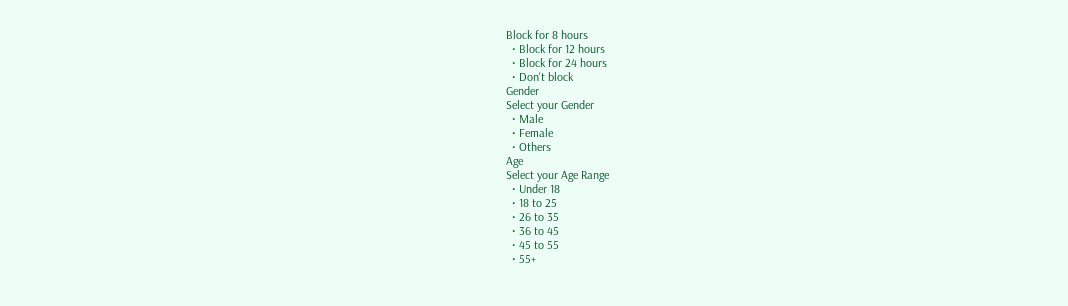Block for 8 hours
  • Block for 12 hours
  • Block for 24 hours
  • Don't block
Gender
Select your Gender
  • Male
  • Female
  • Others
Age
Select your Age Range
  • Under 18
  • 18 to 25
  • 26 to 35
  • 36 to 45
  • 45 to 55
  • 55+